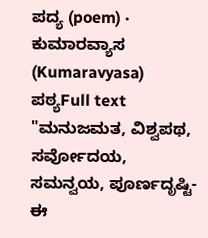ಪದ್ಯ (poem) · ಕುಮಾರವ್ಯಾಸ (Kumaravyasa)
ಪಠ್ಯFull text
"ಮನುಜಮತ, ವಿಶ್ವಪಥ, ಸರ್ವೋದಯ, ಸಮನ್ವಯ, ಪೂರ್ಣದೃಷ್ಟಿ-ಈ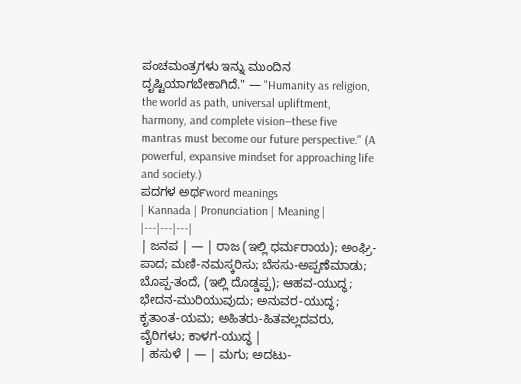ಪಂಚಮಂತ್ರಗಳು ಇನ್ನು ಮುಂದಿನ ದೃಷ್ಟಿಯಾಗಬೇಕಾಗಿದೆ." — "Humanity as religion, the world as path, universal upliftment, harmony, and complete vision—these five mantras must become our future perspective." (A powerful, expansive mindset for approaching life and society.)
ಪದಗಳ ಅರ್ಥword meanings
| Kannada | Pronunciation | Meaning |
|---|---|---|
| ಜನಪ | — | ರಾಜ (ಇಲ್ಲಿ ಧರ್ಮರಾಯ); ಅಂಘ್ರಿ-ಪಾದ; ಮಣಿ-ನಮಸ್ಕರಿಸು; ಬೆಸಸು-ಅಪ್ಪಣೆಮಾಡು; ಬೊಪ್ಪ-ತಂದೆ, (ಇಲ್ಲಿ ದೊಡ್ಡಪ್ಪ); ಆಹವ-ಯುದ್ಧ; ಭೇದನ-ಮುರಿಯುವುದು; ಅನುವರ-ಯುದ್ಧ; ಕೃತಾಂತ-ಯಮ; ಅಹಿತರು-ಹಿತವಲ್ಲದವರು, ವೈರಿಗಳು; ಕಾಳಗ-ಯುದ್ಧ |
| ಹಸುಳೆ | — | ಮಗು; ಅದಟು-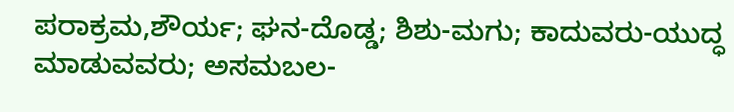ಪರಾಕ್ರಮ,ಶೌರ್ಯ; ಘನ-ದೊಡ್ಡ; ಶಿಶು-ಮಗು; ಕಾದುವರು-ಯುದ್ಧ ಮಾಡುವವರು; ಅಸಮಬಲ-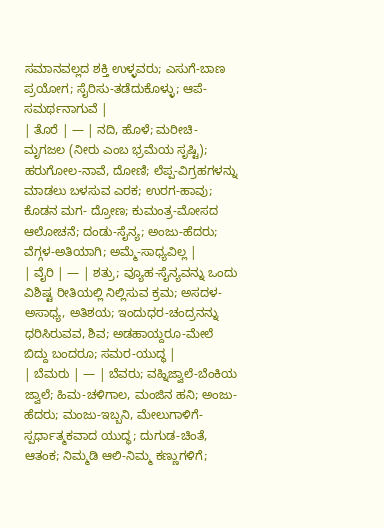ಸಮಾನವಲ್ಲದ ಶಕ್ತಿ ಉಳ್ಳವರು; ಎಸುಗೆ-ಬಾಣ ಪ್ರಯೋಗ; ಸೈರಿಸು-ತಡೆದುಕೊಳ್ಳು; ಆಪೆ-ಸಮರ್ಥನಾಗುವೆ |
| ತೊರೆ | — | ನದಿ, ಹೊಳೆ; ಮರೀಚಿ-ಮೃಗಜಲ (ನೀರು ಎಂಬ ಭ್ರಮೆಯ ಸೃಷ್ಟಿ); ಹರುಗೋಲ-ನಾವೆ, ದೋಣಿ; ಲೆಪ್ಪ-ವಿಗ್ರಹಗಳನ್ನು ಮಾಡಲು ಬಳಸುವ ಎರಕ; ಉರಗ-ಹಾವು; ಕೊಡನ ಮಗ- ದ್ರೋಣ; ಕುಮಂತ್ರ-ಮೋಸದ ಆಲೋಚನೆ; ದಂಡು-ಸೈನ್ಯ; ಅಂಜು-ಹೆದರು; ವೆಗ್ಗಳ-ಅತಿಯಾಗಿ; ಅಮ್ಮೆ-ಸಾಧ್ಯವಿಲ್ಲ |
| ವೈರಿ | — | ಶತ್ರು; ವ್ಯೂಹ-ಸೈನ್ಯವನ್ನು ಒಂದು ವಿಶಿಷ್ಟ ರೀತಿಯಲ್ಲಿ ನಿಲ್ಲಿಸುವ ಕ್ರಮ; ಅಸದಳ-ಅಸಾಧ್ಯ, ಅತಿಶಯ; ಇಂದುಧರ-ಚಂದ್ರನನ್ನು ಧರಿಸಿರುವವ, ಶಿವ; ಅಡಹಾಯ್ದರೂ-ಮೇಲೆ ಬಿದ್ದು ಬಂದರೂ; ಸಮರ-ಯುದ್ಧ |
| ಬೆಮರು | — | ಬೆವರು; ವಹ್ನಿಜ್ವಾಲೆ-ಬೆಂಕಿಯ ಜ್ವಾಲೆ; ಹಿಮ-ಚಳಿಗಾಲ, ಮಂಜಿನ ಹನಿ; ಅಂಜು-ಹೆದರು; ಮಂಜು-ಇಬ್ಬನಿ, ಮೇಲುಗಾಳಿಗೆ-ಸ್ಪರ್ಧಾತ್ಮಕವಾದ ಯುದ್ಧ; ದುಗುಡ-ಚಿಂತೆ, ಆತಂಕ; ನಿಮ್ಮಡಿ ಆಲಿ-ನಿಮ್ಮ ಕಣ್ಣುಗಳಿಗೆ;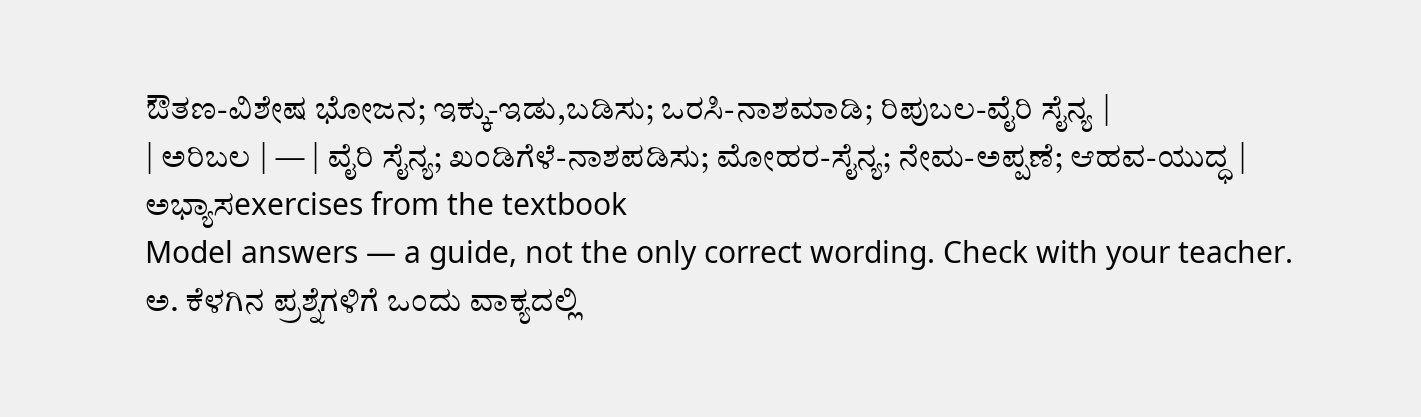ಔತಣ-ವಿಶೇಷ ಭೋಜನ; ಇಕ್ಕು-ಇಡು,ಬಡಿಸು; ಒರಸಿ-ನಾಶಮಾಡಿ; ರಿಪುಬಲ-ವೈರಿ ಸೈನ್ಯ |
| ಅರಿಬಲ | — | ವೈರಿ ಸೈನ್ಯ; ಖಂಡಿಗೆಳೆ-ನಾಶಪಡಿಸು; ಮೋಹರ-ಸೈನ್ಯ; ನೇಮ-ಅಪ್ಪಣೆ; ಆಹವ-ಯುದ್ಧ |
ಅಭ್ಯಾಸexercises from the textbook
Model answers — a guide, not the only correct wording. Check with your teacher.
ಅ. ಕೆಳಗಿನ ಪ್ರಶ್ನೆಗಳಿಗೆ ಒಂದು ವಾಕ್ಯದಲ್ಲಿ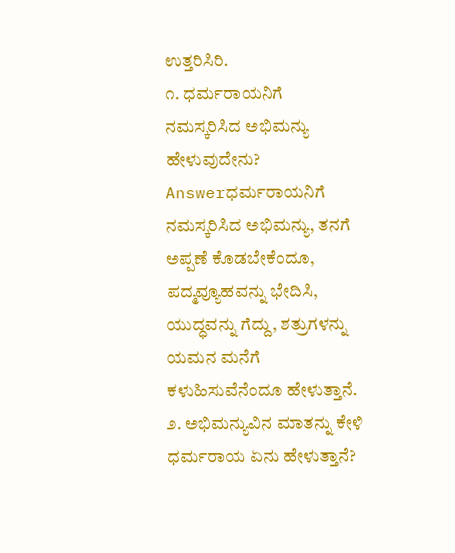ಉತ್ತರಿಸಿರಿ.
೧. ಧರ್ಮರಾಯನಿಗೆ ನಮಸ್ಕರಿಸಿದ ಅಭಿಮನ್ಯು ಹೇಳುವುದೇನು?
Answerಧರ್ಮರಾಯನಿಗೆ ನಮಸ್ಕರಿಸಿದ ಅಭಿಮನ್ಯು, ತನಗೆ ಅಪ್ಪಣೆ ಕೊಡಬೇಕೆಂದೂ, ಪದ್ಮವ್ಯೂಹವನ್ನು ಭೇದಿಸಿ, ಯುದ್ಧವನ್ನು ಗೆದ್ದು, ಶತ್ರುಗಳನ್ನು ಯಮನ ಮನೆಗೆ ಕಳುಹಿಸುವೆನೆಂದೂ ಹೇಳುತ್ತಾನೆ.
೨. ಅಭಿಮನ್ಯುವಿನ ಮಾತನ್ನು ಕೇಳಿ ಧರ್ಮರಾಯ ಏನು ಹೇಳುತ್ತಾನೆ?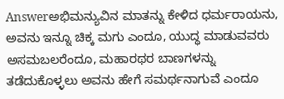Answerಅಭಿಮನ್ಯುವಿನ ಮಾತನ್ನು ಕೇಳಿದ ಧರ್ಮರಾಯನು, ಅವನು ಇನ್ನೂ ಚಿಕ್ಕ ಮಗು ಎಂದೂ, ಯುದ್ಧ ಮಾಡುವವರು ಅಸಮಬಲರೆಂದೂ, ಮಹಾರಥರ ಬಾಣಗಳನ್ನು ತಡೆದುಕೊಳ್ಳಲು ಅವನು ಹೇಗೆ ಸಮರ್ಥನಾಗುವೆ ಎಂದೂ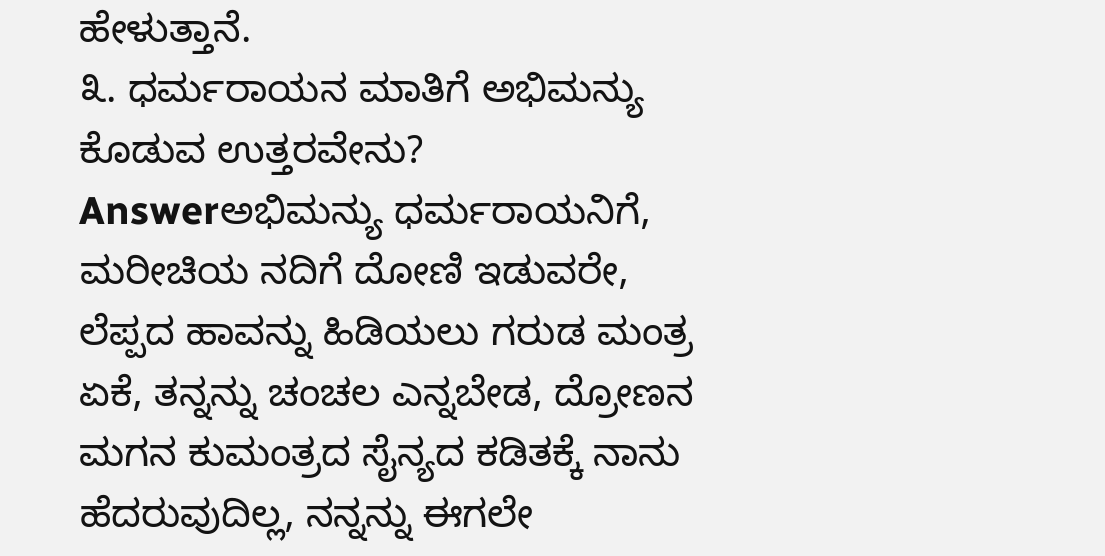ಹೇಳುತ್ತಾನೆ.
೩. ಧರ್ಮರಾಯನ ಮಾತಿಗೆ ಅಭಿಮನ್ಯು ಕೊಡುವ ಉತ್ತರವೇನು?
Answerಅಭಿಮನ್ಯು ಧರ್ಮರಾಯನಿಗೆ, ಮರೀಚಿಯ ನದಿಗೆ ದೋಣಿ ಇಡುವರೇ, ಲೆಪ್ಪದ ಹಾವನ್ನು ಹಿಡಿಯಲು ಗರುಡ ಮಂತ್ರ ಏಕೆ, ತನ್ನನ್ನು ಚಂಚಲ ಎನ್ನಬೇಡ, ದ್ರೋಣನ ಮಗನ ಕುಮಂತ್ರದ ಸೈನ್ಯದ ಕಡಿತಕ್ಕೆ ನಾನು ಹೆದರುವುದಿಲ್ಲ, ನನ್ನನ್ನು ಈಗಲೇ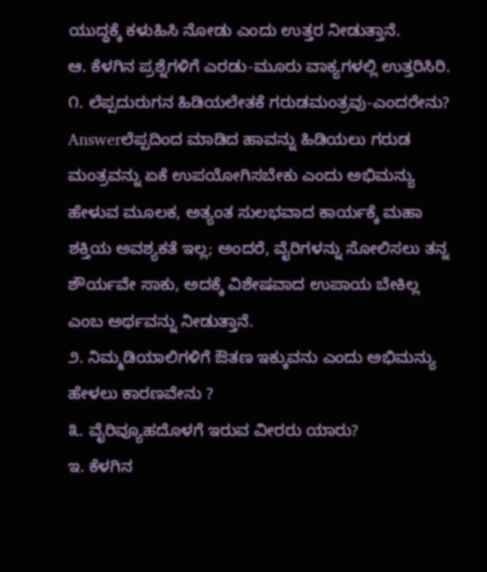ಯುದ್ಧಕ್ಕೆ ಕಳುಹಿಸಿ ನೋಡು ಎಂದು ಉತ್ತರ ನೀಡುತ್ತಾನೆ.
ಆ. ಕೆಳಗಿನ ಪ್ರಶ್ನೆಗಳಿಗೆ ಎರಡು-ಮೂರು ವಾಕ್ಯಗಳಲ್ಲಿ ಉತ್ತರಿಸಿರಿ.
೧. ಲೆಪ್ಪದುರುಗನ ಹಿಡಿಯಲೇತಕೆ ಗರುಡಮಂತ್ರವು-ಎಂದರೇನು?
Answerಲೆಪ್ಪದಿಂದ ಮಾಡಿದ ಹಾವನ್ನು ಹಿಡಿಯಲು ಗರುಡ ಮಂತ್ರವನ್ನು ಏಕೆ ಉಪಯೋಗಿಸಬೇಕು ಎಂದು ಅಭಿಮನ್ಯು ಹೇಳುವ ಮೂಲಕ, ಅತ್ಯಂತ ಸುಲಭವಾದ ಕಾರ್ಯಕ್ಕೆ ಮಹಾ ಶಕ್ತಿಯ ಅವಶ್ಯಕತೆ ಇಲ್ಲ; ಅಂದರೆ, ವೈರಿಗಳನ್ನು ಸೋಲಿಸಲು ತನ್ನ ಶೌರ್ಯವೇ ಸಾಕು, ಅದಕ್ಕೆ ವಿಶೇಷವಾದ ಉಪಾಯ ಬೇಕಿಲ್ಲ ಎಂಬ ಅರ್ಥವನ್ನು ನೀಡುತ್ತಾನೆ.
೨. ನಿಮ್ಮಡಿಯಾಲಿಗಳಿಗೆ ಔತಣ ಇಕ್ಕುವನು ಎಂದು ಅಭಿಮನ್ಯು ಹೇಳಲು ಕಾರಣವೇನು ?
೩. ವೈರಿವ್ಯೂಹದೊಳಗೆ ಇರುವ ವೀರರು ಯಾರು?
ಇ. ಕೆಳಗಿನ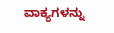ವಾಕ್ಯಗಳನ್ನು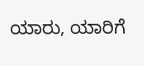ಯಾರು, ಯಾರಿಗೆ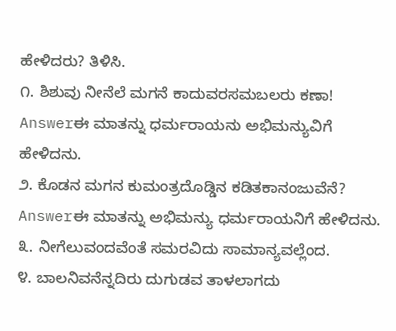ಹೇಳಿದರು? ತಿಳಿಸಿ.
೧. ಶಿಶುವು ನೀನೆಲೆ ಮಗನೆ ಕಾದುವರಸಮಬಲರು ಕಣಾ!
Answerಈ ಮಾತನ್ನು ಧರ್ಮರಾಯನು ಅಭಿಮನ್ಯುವಿಗೆ ಹೇಳಿದನು.
೨. ಕೊಡನ ಮಗನ ಕುಮಂತ್ರದೊಡ್ಡಿನ ಕಡಿತಕಾನಂಜುವೆನೆ?
Answerಈ ಮಾತನ್ನು ಅಭಿಮನ್ಯು ಧರ್ಮರಾಯನಿಗೆ ಹೇಳಿದನು.
೩. ನೀಗೆಲುವಂದವೆಂತೆ ಸಮರವಿದು ಸಾಮಾನ್ಯವಲ್ಲೆಂದ.
೪. ಬಾಲನಿವನೆನ್ನದಿರು ದುಗುಡವ ತಾಳಲಾಗದು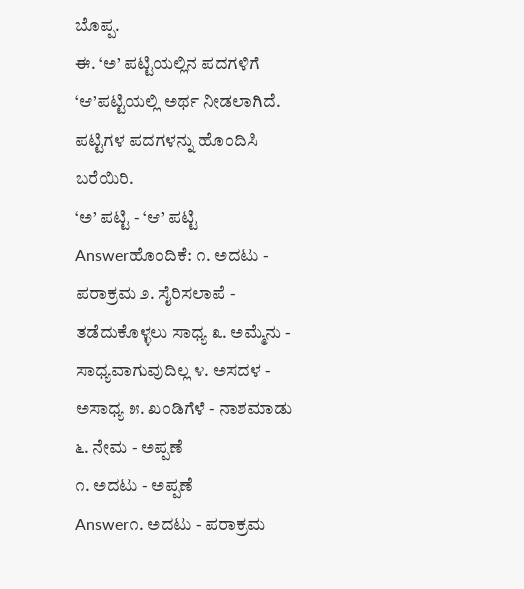ಬೊಪ್ಪ.
ಈ. ‘ಅ’ ಪಟ್ಟಿಯಲ್ಲಿನ ಪದಗಳಿಗೆ ‘ಆ’ಪಟ್ಟಿಯಲ್ಲಿ ಅರ್ಥ ನೀಡಲಾಗಿದೆ. ಪಟ್ಟಿಗಳ ಪದಗಳನ್ನು ಹೊಂದಿಸಿ ಬರೆಯಿರಿ.
‘ಅ’ ಪಟ್ಟಿ - ‘ಆ’ ಪಟ್ಟಿ
Answerಹೊಂದಿಕೆ: ೧. ಅದಟು - ಪರಾಕ್ರಮ ೨. ಸೈರಿಸಲಾಪೆ - ತಡೆದುಕೊಳ್ಳಲು ಸಾಧ್ಯ ೩. ಅಮ್ಮೆನು - ಸಾಧ್ಯವಾಗುವುದಿಲ್ಲ ೪. ಅಸದಳ - ಅಸಾಧ್ಯ ೫. ಖಂಡಿಗೆಳೆ - ನಾಶಮಾಡು ೬. ನೇಮ - ಅಪ್ಪಣೆ
೧. ಅದಟು - ಅಪ್ಪಣೆ
Answer೧. ಅದಟು - ಪರಾಕ್ರಮ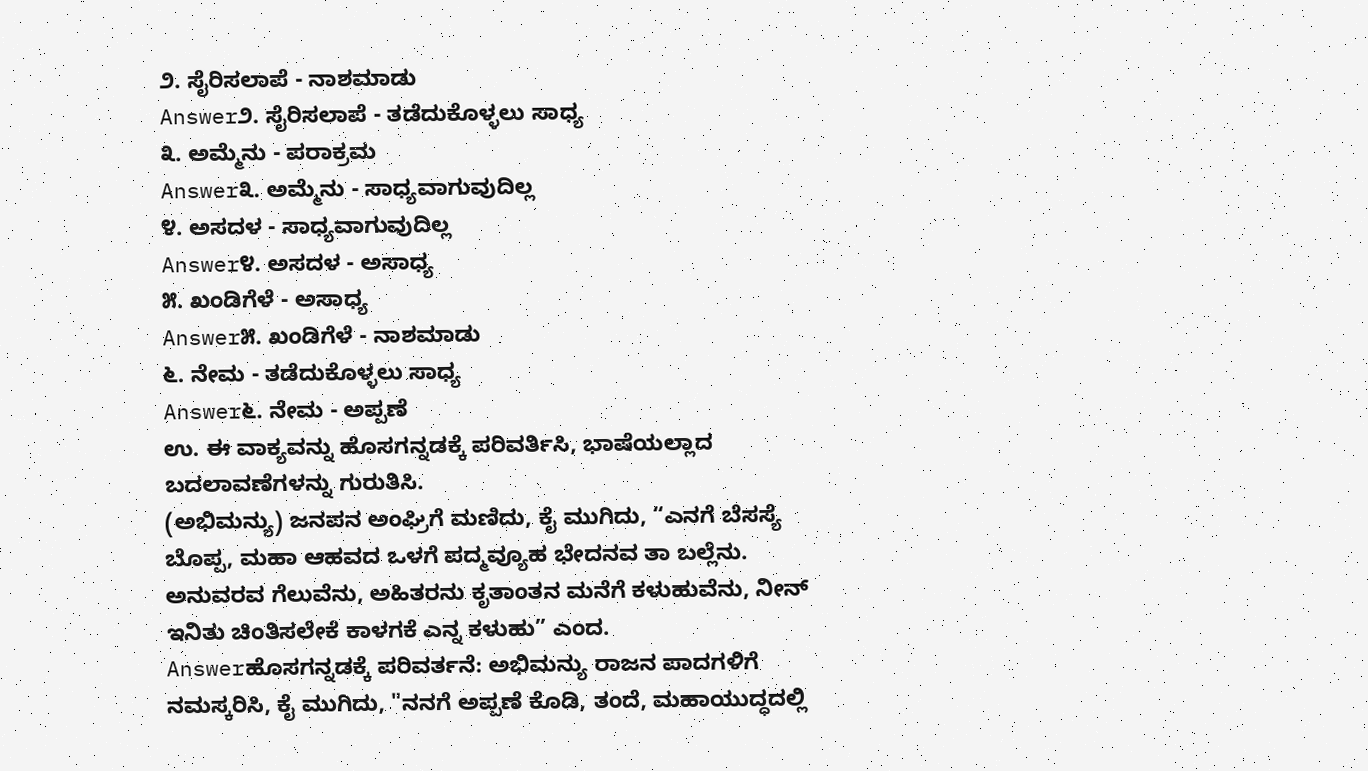೨. ಸೈರಿಸಲಾಪೆ - ನಾಶಮಾಡು
Answer೨. ಸೈರಿಸಲಾಪೆ - ತಡೆದುಕೊಳ್ಳಲು ಸಾಧ್ಯ
೩. ಅಮ್ಮೆನು - ಪರಾಕ್ರಮ
Answer೩. ಅಮ್ಮೆನು - ಸಾಧ್ಯವಾಗುವುದಿಲ್ಲ
೪. ಅಸದಳ - ಸಾಧ್ಯವಾಗುವುದಿಲ್ಲ
Answer೪. ಅಸದಳ - ಅಸಾಧ್ಯ
೫. ಖಂಡಿಗೆಳೆ - ಅಸಾಧ್ಯ
Answer೫. ಖಂಡಿಗೆಳೆ - ನಾಶಮಾಡು
೬. ನೇಮ - ತಡೆದುಕೊಳ್ಳಲು ಸಾಧ್ಯ
Answer೬. ನೇಮ - ಅಪ್ಪಣೆ
ಉ. ಈ ವಾಕ್ಯವನ್ನು ಹೊಸಗನ್ನಡಕ್ಕೆ ಪರಿವರ್ತಿಸಿ, ಭಾಷೆಯಲ್ಲಾದ ಬದಲಾವಣೆಗಳನ್ನು ಗುರುತಿಸಿ.
(ಅಭಿಮನ್ಯು) ಜನಪನ ಅಂಘ್ರಿಗೆ ಮಣಿದು, ಕೈ ಮುಗಿದು, “ಎನಗೆ ಬೆಸಸ್ಯೆ ಬೊಪ್ಪ, ಮಹಾ ಆಹವದ ಒಳಗೆ ಪದ್ಮವ್ಯೂಹ ಭೇದನವ ತಾ ಬಲ್ಲೆನು. ಅನುವರವ ಗೆಲುವೆನು, ಅಹಿತರನು ಕೃತಾಂತನ ಮನೆಗೆ ಕಳುಹುವೆನು, ನೀನ್ ಇನಿತು ಚಿಂತಿಸಲೇಕೆ ಕಾಳಗಕೆ ಎನ್ನ ಕಳುಹು” ಎಂದ.
Answerಹೊಸಗನ್ನಡಕ್ಕೆ ಪರಿವರ್ತನೆ: ಅಭಿಮನ್ಯು ರಾಜನ ಪಾದಗಳಿಗೆ ನಮಸ್ಕರಿಸಿ, ಕೈ ಮುಗಿದು, "ನನಗೆ ಅಪ್ಪಣೆ ಕೊಡಿ, ತಂದೆ, ಮಹಾಯುದ್ಧದಲ್ಲಿ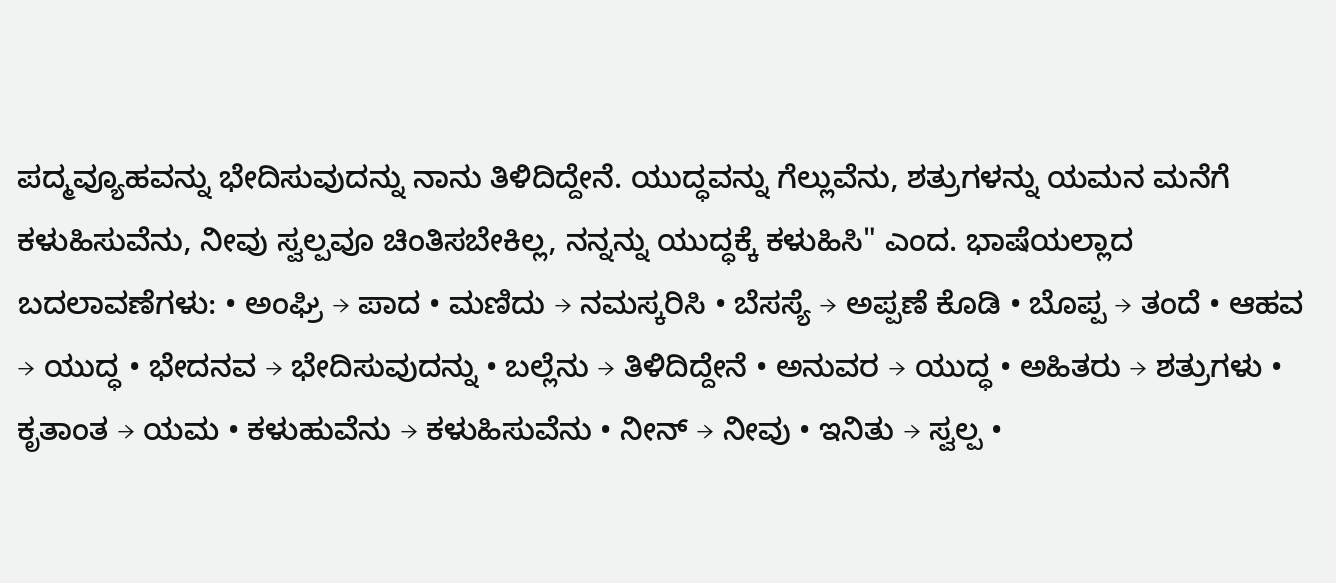ಪದ್ಮವ್ಯೂಹವನ್ನು ಭೇದಿಸುವುದನ್ನು ನಾನು ತಿಳಿದಿದ್ದೇನೆ. ಯುದ್ಧವನ್ನು ಗೆಲ್ಲುವೆನು, ಶತ್ರುಗಳನ್ನು ಯಮನ ಮನೆಗೆ ಕಳುಹಿಸುವೆನು, ನೀವು ಸ್ವಲ್ಪವೂ ಚಿಂತಿಸಬೇಕಿಲ್ಲ, ನನ್ನನ್ನು ಯುದ್ಧಕ್ಕೆ ಕಳುಹಿಸಿ" ಎಂದ. ಭಾಷೆಯಲ್ಲಾದ ಬದಲಾವಣೆಗಳು: • ಅಂಘ್ರಿ → ಪಾದ • ಮಣಿದು → ನಮಸ್ಕರಿಸಿ • ಬೆಸಸ್ಯೆ → ಅಪ್ಪಣೆ ಕೊಡಿ • ಬೊಪ್ಪ → ತಂದೆ • ಆಹವ → ಯುದ್ಧ • ಭೇದನವ → ಭೇದಿಸುವುದನ್ನು • ಬಲ್ಲೆನು → ತಿಳಿದಿದ್ದೇನೆ • ಅನುವರ → ಯುದ್ಧ • ಅಹಿತರು → ಶತ್ರುಗಳು • ಕೃತಾಂತ → ಯಮ • ಕಳುಹುವೆನು → ಕಳುಹಿಸುವೆನು • ನೀನ್ → ನೀವು • ಇನಿತು → ಸ್ವಲ್ಪ •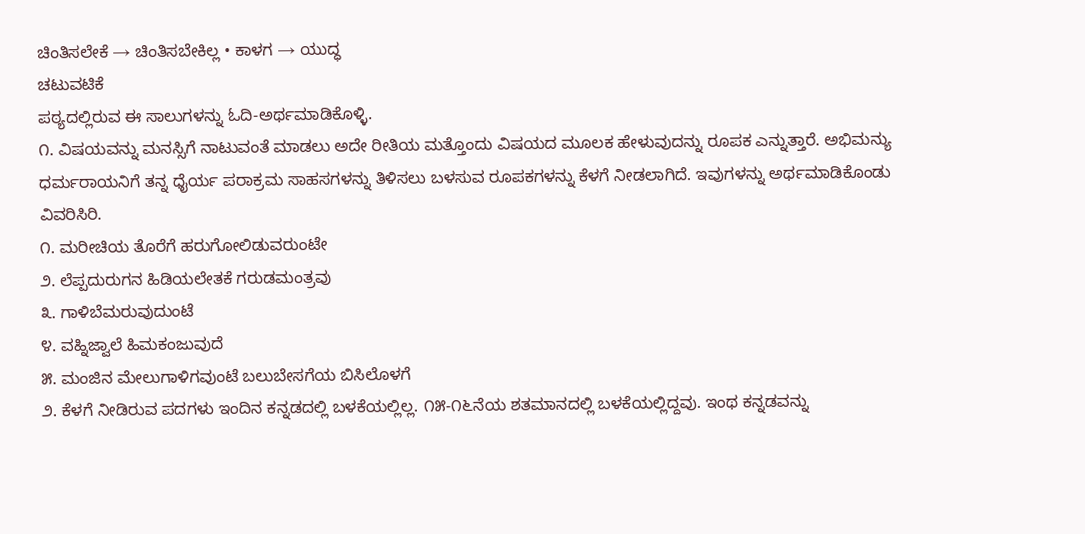ಚಿಂತಿಸಲೇಕೆ → ಚಿಂತಿಸಬೇಕಿಲ್ಲ • ಕಾಳಗ → ಯುದ್ಧ
ಚಟುವಟಿಕೆ
ಪಠ್ಯದಲ್ಲಿರುವ ಈ ಸಾಲುಗಳನ್ನು ಓದಿ-ಅರ್ಥಮಾಡಿಕೊಳ್ಳಿ.
೧. ವಿಷಯವನ್ನು ಮನಸ್ಸಿಗೆ ನಾಟುವಂತೆ ಮಾಡಲು ಅದೇ ರೀತಿಯ ಮತ್ತೊಂದು ವಿಷಯದ ಮೂಲಕ ಹೇಳುವುದನ್ನು ರೂಪಕ ಎನ್ನುತ್ತಾರೆ. ಅಭಿಮನ್ಯು ಧರ್ಮರಾಯನಿಗೆ ತನ್ನ ಧೈರ್ಯ ಪರಾಕ್ರಮ ಸಾಹಸಗಳನ್ನು ತಿಳಿಸಲು ಬಳಸುವ ರೂಪಕಗಳನ್ನು ಕೆಳಗೆ ನೀಡಲಾಗಿದೆ. ಇವುಗಳನ್ನು ಅರ್ಥಮಾಡಿಕೊಂಡು ವಿವರಿಸಿರಿ.
೧. ಮರೀಚಿಯ ತೊರೆಗೆ ಹರುಗೋಲಿಡುವರುಂಟೇ
೨. ಲೆಪ್ಪದುರುಗನ ಹಿಡಿಯಲೇತಕೆ ಗರುಡಮಂತ್ರವು
೩. ಗಾಳಿಬೆಮರುವುದುಂಟೆ
೪. ವಹ್ನಿಜ್ವಾಲೆ ಹಿಮಕಂಜುವುದೆ
೫. ಮಂಜಿನ ಮೇಲುಗಾಳಿಗವುಂಟೆ ಬಲುಬೇಸಗೆಯ ಬಿಸಿಲೊಳಗೆ
೨. ಕೆಳಗೆ ನೀಡಿರುವ ಪದಗಳು ಇಂದಿನ ಕನ್ನಡದಲ್ಲಿ ಬಳಕೆಯಲ್ಲಿಲ್ಲ. ೧೫-೧೬ನೆಯ ಶತಮಾನದಲ್ಲಿ ಬಳಕೆಯಲ್ಲಿದ್ದವು. ಇಂಥ ಕನ್ನಡವನ್ನು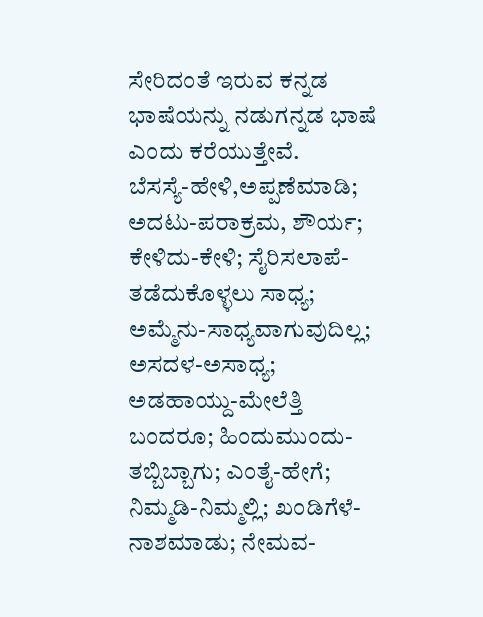ಸೇರಿದಂತೆ ಇರುವ ಕನ್ನಡ ಭಾಷೆಯನ್ನು ನಡುಗನ್ನಡ ಭಾಷೆ ಎಂದು ಕರೆಯುತ್ತೇವೆ.
ಬೆಸಸ್ಯೆ-ಹೇಳಿ,ಅಪ್ಪಣೆಮಾಡಿ; ಅದಟು-ಪರಾಕ್ರಮ, ಶೌರ್ಯ; ಕೇಳಿದು-ಕೇಳಿ; ಸೈರಿಸಲಾಪೆ-ತಡೆದುಕೊಳ್ಳಲು ಸಾಧ್ಯ; ಅಮ್ಮೆನು-ಸಾಧ್ಯವಾಗುವುದಿಲ್ಲ; ಅಸದಳ-ಅಸಾಧ್ಯ; ಅಡಹಾಯ್ದು-ಮೇಲೆತ್ತಿ ಬಂದರೂ; ಹಿಂದುಮುಂದು-ತಬ್ಬಿಬ್ಬಾಗು; ಎಂತೈ-ಹೇಗೆ; ನಿಮ್ಮಡಿ-ನಿಮ್ಮಲ್ಲಿ; ಖಂಡಿಗೆಳೆ-ನಾಶಮಾಡು; ನೇಮವ-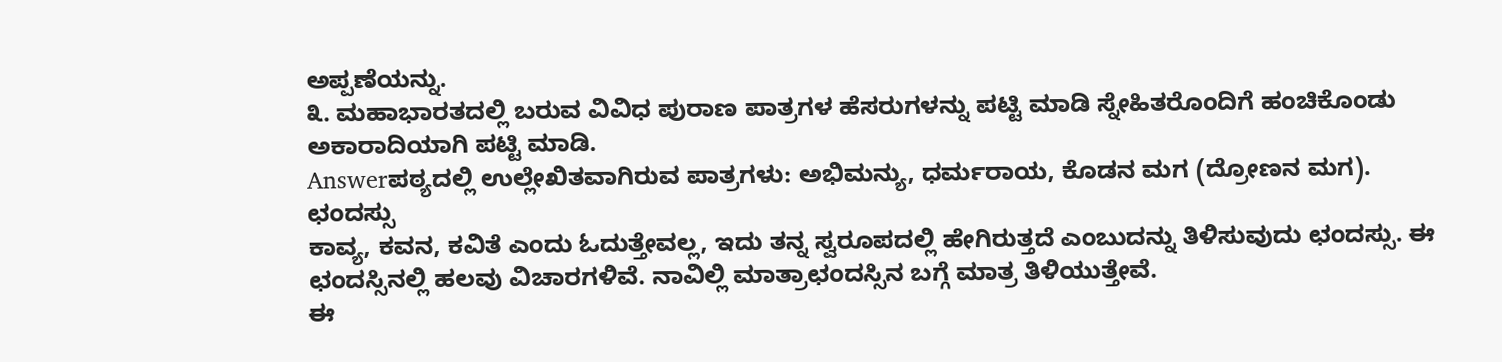ಅಪ್ಪಣೆಯನ್ನು.
೩. ಮಹಾಭಾರತದಲ್ಲಿ ಬರುವ ವಿವಿಧ ಪುರಾಣ ಪಾತ್ರಗಳ ಹೆಸರುಗಳನ್ನು ಪಟ್ಟಿ ಮಾಡಿ ಸ್ನೇಹಿತರೊಂದಿಗೆ ಹಂಚಿಕೊಂಡು ಅಕಾರಾದಿಯಾಗಿ ಪಟ್ಟಿ ಮಾಡಿ.
Answerಪಠ್ಯದಲ್ಲಿ ಉಲ್ಲೇಖಿತವಾಗಿರುವ ಪಾತ್ರಗಳು: ಅಭಿಮನ್ಯು, ಧರ್ಮರಾಯ, ಕೊಡನ ಮಗ (ದ್ರೋಣನ ಮಗ).
ಛಂದಸ್ಸು
ಕಾವ್ಯ, ಕವನ, ಕವಿತೆ ಎಂದು ಓದುತ್ತೇವಲ್ಲ, ಇದು ತನ್ನ ಸ್ವರೂಪದಲ್ಲಿ ಹೇಗಿರುತ್ತದೆ ಎಂಬುದನ್ನು ತಿಳಿಸುವುದು ಛಂದಸ್ಸು. ಈ ಛಂದಸ್ಸಿನಲ್ಲಿ ಹಲವು ವಿಚಾರಗಳಿವೆ. ನಾವಿಲ್ಲಿ ಮಾತ್ರಾಛಂದಸ್ಸಿನ ಬಗ್ಗೆ ಮಾತ್ರ ತಿಳಿಯುತ್ತೇವೆ.
ಈ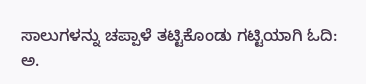ಸಾಲುಗಳನ್ನು ಚಪ್ಪಾಳೆ ತಟ್ಟಿಕೊಂಡು ಗಟ್ಟಿಯಾಗಿ ಓದಿ:
ಅ.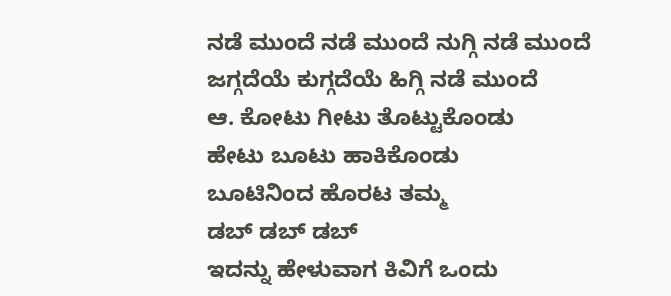ನಡೆ ಮುಂದೆ ನಡೆ ಮುಂದೆ ನುಗ್ಗಿ ನಡೆ ಮುಂದೆ
ಜಗ್ಗದೆಯೆ ಕುಗ್ಗದೆಯೆ ಹಿಗ್ಗಿ ನಡೆ ಮುಂದೆ
ಆ. ಕೋಟು ಗೀಟು ತೊಟ್ಟುಕೊಂಡು
ಹೇಟು ಬೂಟು ಹಾಕಿಕೊಂಡು
ಬೂಟಿನಿಂದ ಹೊರಟ ತಮ್ಮ
ಡಬ್ ಡಬ್ ಡಬ್
ಇದನ್ನು ಹೇಳುವಾಗ ಕಿವಿಗೆ ಒಂದು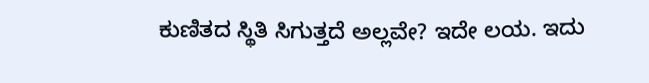ಕುಣಿತದ ಸ್ಥಿತಿ ಸಿಗುತ್ತದೆ ಅಲ್ಲವೇ? ಇದೇ ಲಯ. ಇದು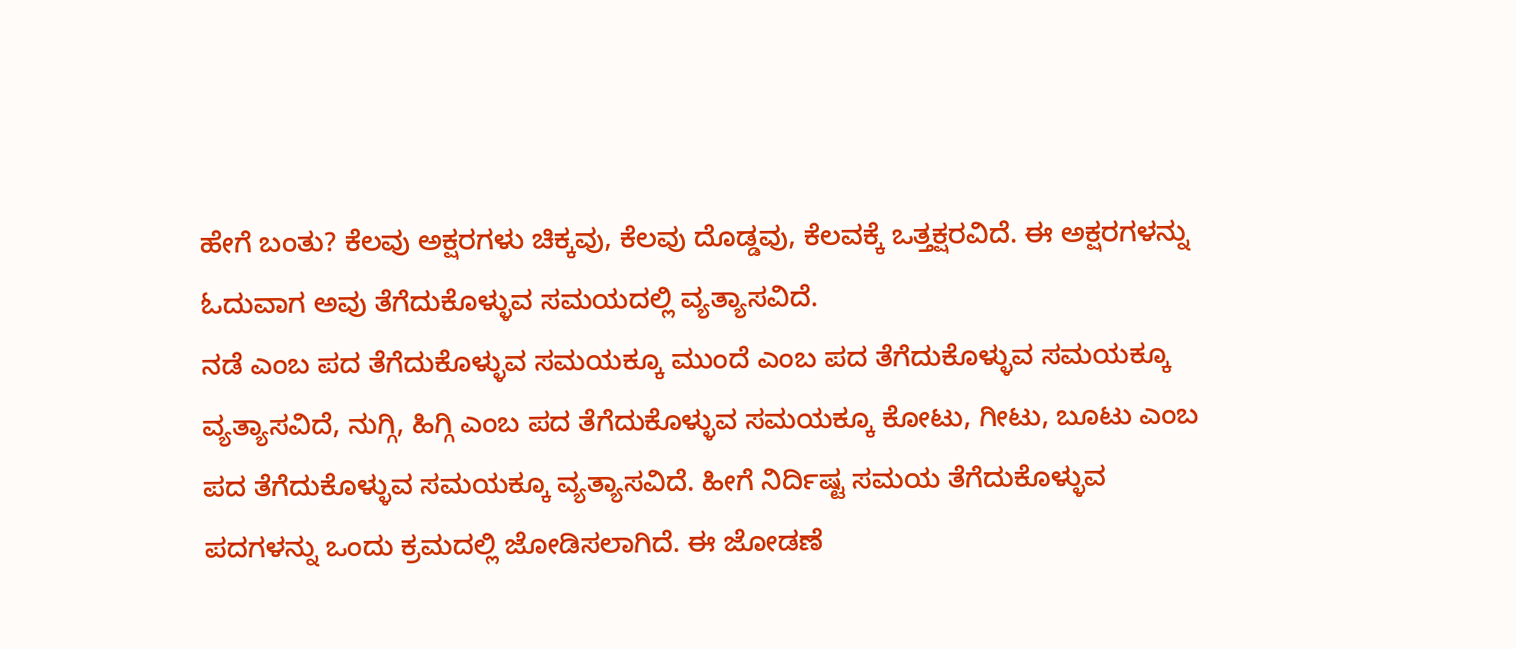ಹೇಗೆ ಬಂತು? ಕೆಲವು ಅಕ್ಷರಗಳು ಚಿಕ್ಕವು, ಕೆಲವು ದೊಡ್ಡವು, ಕೆಲವಕ್ಕೆ ಒತ್ತಕ್ಷರವಿದೆ. ಈ ಅಕ್ಷರಗಳನ್ನು ಓದುವಾಗ ಅವು ತೆಗೆದುಕೊಳ್ಳುವ ಸಮಯದಲ್ಲಿ ವ್ಯತ್ಯಾಸವಿದೆ.
ನಡೆ ಎಂಬ ಪದ ತೆಗೆದುಕೊಳ್ಳುವ ಸಮಯಕ್ಕೂ ಮುಂದೆ ಎಂಬ ಪದ ತೆಗೆದುಕೊಳ್ಳುವ ಸಮಯಕ್ಕೂ ವ್ಯತ್ಯಾಸವಿದೆ, ನುಗ್ಗಿ, ಹಿಗ್ಗಿ ಎಂಬ ಪದ ತೆಗೆದುಕೊಳ್ಳುವ ಸಮಯಕ್ಕೂ ಕೋಟು, ಗೀಟು, ಬೂಟು ಎಂಬ ಪದ ತೆಗೆದುಕೊಳ್ಳುವ ಸಮಯಕ್ಕೂ ವ್ಯತ್ಯಾಸವಿದೆ. ಹೀಗೆ ನಿರ್ದಿಷ್ಟ ಸಮಯ ತೆಗೆದುಕೊಳ್ಳುವ ಪದಗಳನ್ನು ಒಂದು ಕ್ರಮದಲ್ಲಿ ಜೋಡಿಸಲಾಗಿದೆ. ಈ ಜೋಡಣೆ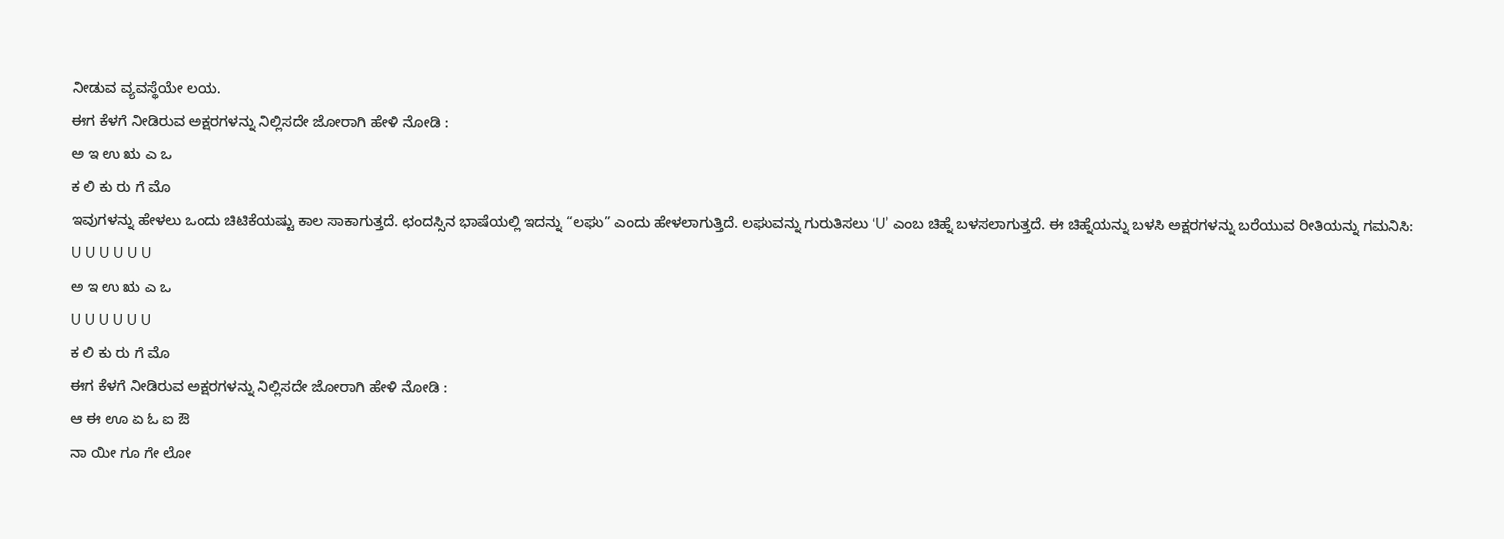ನೀಡುವ ವ್ಯವಸ್ಥೆಯೇ ಲಯ.
ಈಗ ಕೆಳಗೆ ನೀಡಿರುವ ಅಕ್ಷರಗಳನ್ನು ನಿಲ್ಲಿಸದೇ ಜೋರಾಗಿ ಹೇಳಿ ನೋಡಿ :
ಅ ಇ ಉ ಋ ಎ ಒ
ಕ ಲಿ ಕು ರು ಗೆ ಮೊ
ಇವುಗಳನ್ನು ಹೇಳಲು ಒಂದು ಚಿಟಿಕೆಯಷ್ಟು ಕಾಲ ಸಾಕಾಗುತ್ತದೆ. ಛಂದಸ್ಸಿನ ಭಾಷೆಯಲ್ಲಿ ಇದನ್ನು “ಲಘು” ಎಂದು ಹೇಳಲಾಗುತ್ತಿದೆ. ಲಘುವನ್ನು ಗುರುತಿಸಲು ‘U’ ಎಂಬ ಚಿಹ್ನೆ ಬಳಸಲಾಗುತ್ತದೆ. ಈ ಚಿಹ್ನೆಯನ್ನು ಬಳಸಿ ಅಕ್ಷರಗಳನ್ನು ಬರೆಯುವ ರೀತಿಯನ್ನು ಗಮನಿಸಿ:
U U U U U U
ಅ ಇ ಉ ಋ ಎ ಒ
U U U U U U
ಕ ಲಿ ಕು ರು ಗೆ ಮೊ
ಈಗ ಕೆಳಗೆ ನೀಡಿರುವ ಅಕ್ಷರಗಳನ್ನು ನಿಲ್ಲಿಸದೇ ಜೋರಾಗಿ ಹೇಳಿ ನೋಡಿ :
ಆ ಈ ಊ ಏ ಓ ಐ ಔ
ನಾ ಯೀ ಗೂ ಗೇ ಲೋ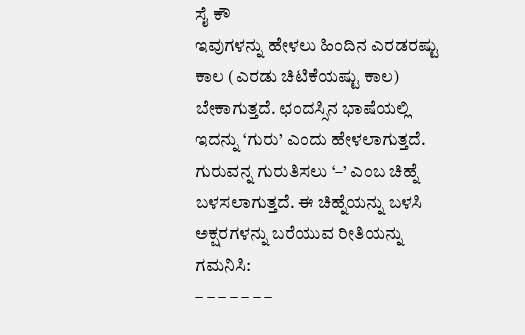ಸೈ ಕೌ
ಇವುಗಳನ್ನು ಹೇಳಲು ಹಿಂದಿನ ಎರಡರಷ್ಟು ಕಾಲ (ಎರಡು ಚಿಟಿಕೆಯಷ್ಟು ಕಾಲ) ಬೇಕಾಗುತ್ತದೆ. ಛಂದಸ್ಸಿನ ಭಾಷೆಯಲ್ಲಿ ಇದನ್ನು ‘ಗುರು’ ಎಂದು ಹೇಳಲಾಗುತ್ತದೆ. ಗುರುವನ್ನ ಗುರುತಿಸಲು ‘–’ ಎಂಬ ಚಿಹ್ನೆ ಬಳಸಲಾಗುತ್ತದೆ. ಈ ಚಿಹ್ನೆಯನ್ನು ಬಳಸಿ ಅಕ್ಷರಗಳನ್ನು ಬರೆಯುವ ರೀತಿಯನ್ನು ಗಮನಿಸಿ:
– – – – – – –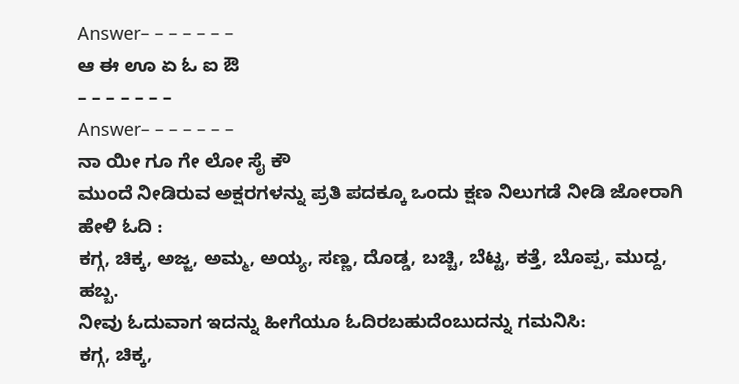Answer– – – – – – –
ಆ ಈ ಊ ಏ ಓ ಐ ಔ
– – – – – – –
Answer– – – – – – –
ನಾ ಯೀ ಗೂ ಗೇ ಲೋ ಸೈ ಕೌ
ಮುಂದೆ ನೀಡಿರುವ ಅಕ್ಷರಗಳನ್ನು ಪ್ರತಿ ಪದಕ್ಕೂ ಒಂದು ಕ್ಷಣ ನಿಲುಗಡೆ ನೀಡಿ ಜೋರಾಗಿ ಹೇಳಿ ಓದಿ :
ಕಗ್ಗ, ಚಿಕ್ಕ, ಅಜ್ಜ, ಅಮ್ಮ, ಅಯ್ಯ, ಸಣ್ಣ, ದೊಡ್ಡ, ಬಚ್ಚಿ, ಬೆಟ್ಟ, ಕತ್ತೆ, ಬೊಪ್ಪ, ಮುದ್ದ, ಹಬ್ಬ.
ನೀವು ಓದುವಾಗ ಇದನ್ನು ಹೀಗೆಯೂ ಓದಿರಬಹುದೆಂಬುದನ್ನು ಗಮನಿಸಿ:
ಕಗ್ಗ, ಚಿಕ್ಕ,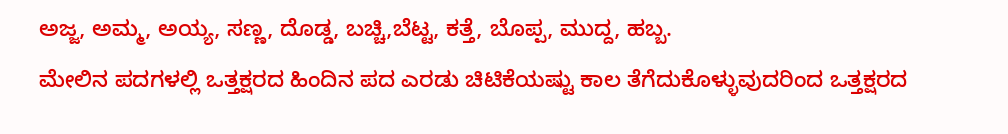ಅಜ್ಜ, ಅಮ್ಮ, ಅಯ್ಯ, ಸಣ್ಣ, ದೊಡ್ಡ, ಬಚ್ಚಿ,ಬೆಟ್ಟ, ಕತ್ತೆ, ಬೊಪ್ಪ, ಮುದ್ದ, ಹಬ್ಬ.
ಮೇಲಿನ ಪದಗಳಲ್ಲಿ ಒತ್ತಕ್ಷರದ ಹಿಂದಿನ ಪದ ಎರಡು ಚಿಟಿಕೆಯಷ್ಟು ಕಾಲ ತೆಗೆದುಕೊಳ್ಳುವುದರಿಂದ ಒತ್ತಕ್ಷರದ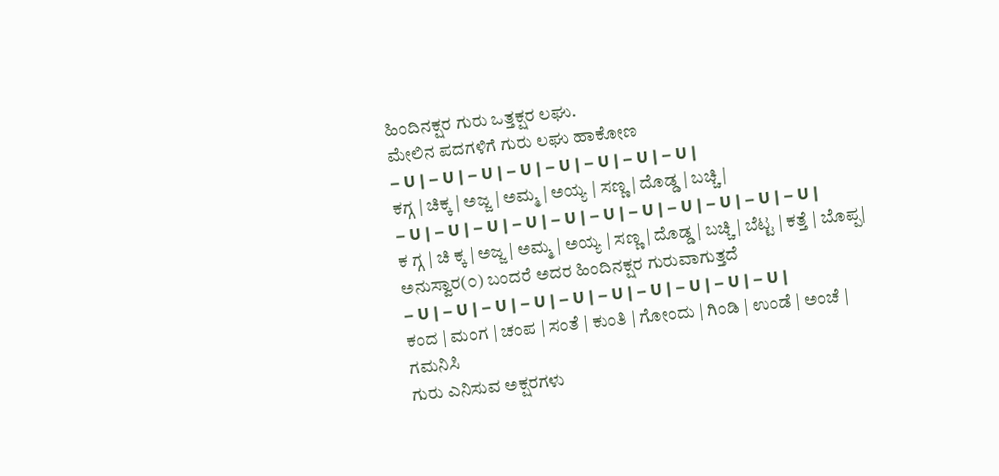ಹಿಂದಿನಕ್ಷರ ಗುರು ಒತ್ತಕ್ಷರ ಲಘು.
ಮೇಲಿನ ಪದಗಳಿಗೆ ಗುರು ಲಘು ಹಾಕೋಣ
– U | – U | – U | – U | – U | – U | – U | – U |
ಕಗ್ಗ | ಚಿಕ್ಕ | ಅಜ್ಜ | ಅಮ್ಮ | ಅಯ್ಯ | ಸಣ್ಣ | ದೊಡ್ಡ | ಬಚ್ಚಿ |
– U | – U | – U | – U | – U | – U | – U | – U | – U | – U | – U |
ಕ ಗ್ಗ | ಚಿ ಕ್ಕ | ಅಜ್ಜ | ಅಮ್ಮ | ಅಯ್ಯ | ಸಣ್ಣ | ದೊಡ್ಡ | ಬಚ್ಚಿ | ಬೆಟ್ಟ | ಕತ್ತೆ | ಬೊಪ್ಪ|
ಅನುಸ್ವಾರ(೦) ಬಂದರೆ ಅದರ ಹಿಂದಿನಕ್ಷರ ಗುರುವಾಗುತ್ತದೆ
– U | – U | – U | – U | – U | – U | – U | – U | – U | – U |
ಕಂದ | ಮಂಗ | ಚಂಪ | ಸಂತೆ | ಕುಂತಿ | ಗೋಂದು | ಗಿಂಡಿ | ಉಂಡೆ | ಅಂಚೆ |
ಗಮನಿಸಿ
ಗುರು ಎನಿಸುವ ಅಕ್ಷರಗಳು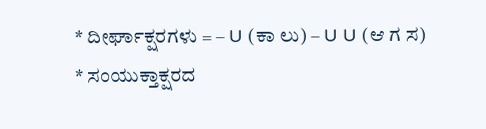* ದೀರ್ಘಾಕ್ಷರಗಳು = – U (ಕಾ ಲು) – U U (ಆ ಗ ಸ)
* ಸಂಯುಕ್ತಾಕ್ಷರದ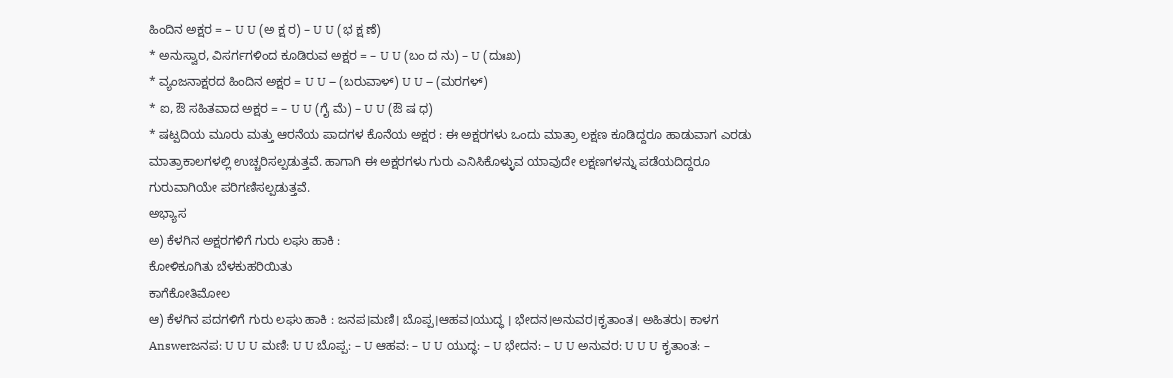ಹಿಂದಿನ ಅಕ್ಷರ = – U U (ಅ ಕ್ಷ ರ) – U U (ಭ ಕ್ಷ ಣೆ)
* ಅನುಸ್ವಾರ, ವಿಸರ್ಗಗಳಿಂದ ಕೂಡಿರುವ ಅಕ್ಷರ = – U U (ಬಂ ದ ನು) – U (ದುಃಖ)
* ವ್ಯಂಜನಾಕ್ಷರದ ಹಿಂದಿನ ಅಕ್ಷರ = U U – (ಬರುವಾಳ್) U U – (ಮರಗಳ್)
* ಐ, ಔ ಸಹಿತವಾದ ಅಕ್ಷರ = – U U (ಗೈ ಮೆ) – U U (ಔ ಷ ಧ)
* ಷಟ್ಪದಿಯ ಮೂರು ಮತ್ತು ಆರನೆಯ ಪಾದಗಳ ಕೊನೆಯ ಅಕ್ಷರ : ಈ ಅಕ್ಷರಗಳು ಒಂದು ಮಾತ್ರಾ ಲಕ್ಷಣ ಕೂಡಿದ್ದರೂ ಹಾಡುವಾಗ ಎರಡು ಮಾತ್ರಾಕಾಲಗಳಲ್ಲಿ ಉಚ್ಚರಿಸಲ್ಪಡುತ್ತವೆ. ಹಾಗಾಗಿ ಈ ಅಕ್ಷರಗಳು ಗುರು ಎನಿಸಿಕೊಳ್ಳುವ ಯಾವುದೇ ಲಕ್ಷಣಗಳನ್ನು ಪಡೆಯದಿದ್ದರೂ ಗುರುವಾಗಿಯೇ ಪರಿಗಣಿಸಲ್ಪಡುತ್ತವೆ.
ಅಭ್ಯಾಸ
ಅ) ಕೆಳಗಿನ ಅಕ್ಷರಗಳಿಗೆ ಗುರು ಲಘು ಹಾಕಿ :
ಕೋಳಿಕೂಗಿತು ಬೆಳಕುಹರಿಯಿತು
ಕಾಗೆಕೋತಿಮೋಲ
ಆ) ಕೆಳಗಿನ ಪದಗಳಿಗೆ ಗುರು ಲಘು ಹಾಕಿ : ಜನಪ।ಮಣಿ। ಬೊಪ್ಪ।ಆಹವ।ಯುದ್ಧ । ಭೇದನ।ಅನುವರ।ಕೃತಾಂತ। ಅಹಿತರು। ಕಾಳಗ
Answerಜನಪ: U U U ಮಣಿ: U U ಬೊಪ್ಪ: – U ಆಹವ: – U U ಯುದ್ಧ: – U ಭೇದನ: – U U ಅನುವರ: U U U ಕೃತಾಂತ: –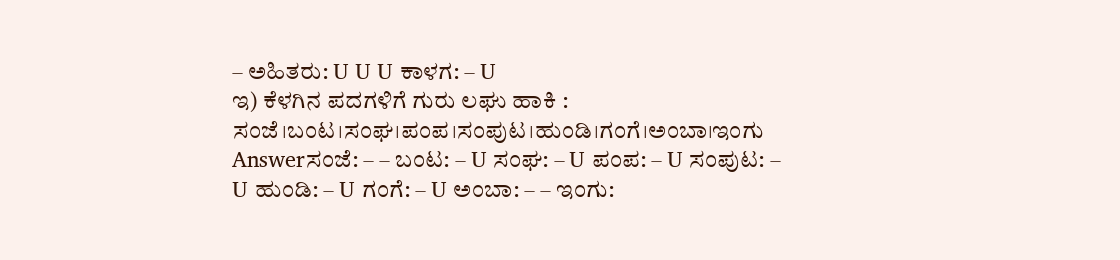– ಅಹಿತರು: U U U ಕಾಳಗ: – U
ಇ) ಕೆಳಗಿನ ಪದಗಳಿಗೆ ಗುರು ಲಘು ಹಾಕಿ :
ಸಂಜೆ।ಬಂಟ।ಸಂಘ।ಪಂಪ।ಸಂಪುಟ।ಹುಂಡಿ।ಗಂಗೆ।ಅಂಬಾ।ಇಂಗು
Answerಸಂಜೆ: – – ಬಂಟ: – U ಸಂಘ: – U ಪಂಪ: – U ಸಂಪುಟ: – U ಹುಂಡಿ: – U ಗಂಗೆ: – U ಅಂಬಾ: – – ಇಂಗು: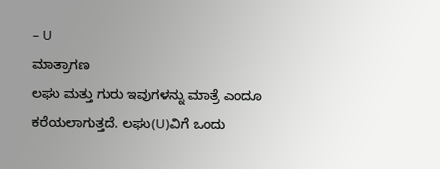– U
ಮಾತ್ರಾಗಣ
ಲಘು ಮತ್ತು ಗುರು ಇವುಗಳನ್ನು ಮಾತ್ರೆ ಎಂದೂ ಕರೆಯಲಾಗುತ್ತದೆ. ಲಘು(U)ವಿಗೆ ಒಂದು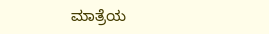ಮಾತ್ರೆಯ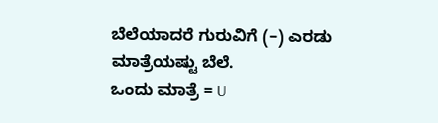ಬೆಲೆಯಾದರೆ ಗುರುವಿಗೆ (–) ಎರಡು ಮಾತ್ರೆಯಷ್ಟು ಬೆಲೆ.
ಒಂದು ಮಾತ್ರೆ = U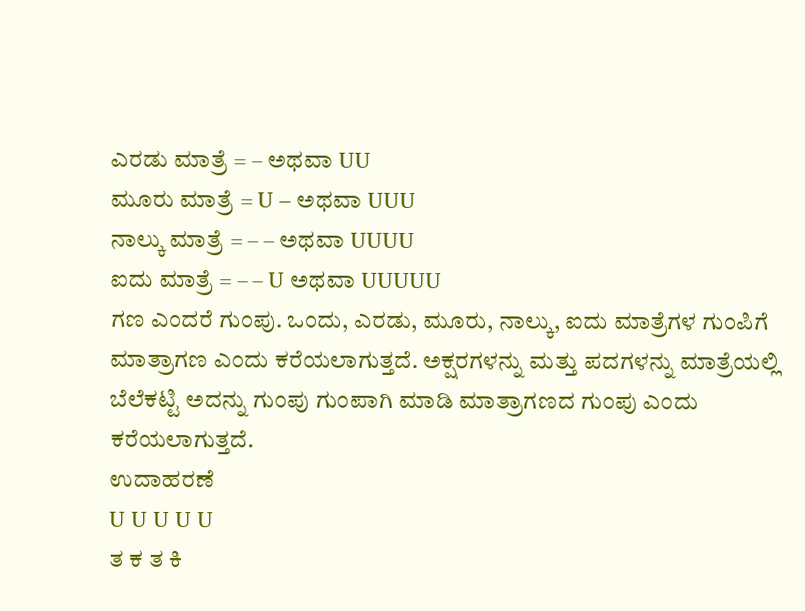ಎರಡು ಮಾತ್ರೆ = – ಅಥವಾ UU
ಮೂರು ಮಾತ್ರೆ = U – ಅಥವಾ UUU
ನಾಲ್ಕು ಮಾತ್ರೆ = – – ಅಥವಾ UUUU
ಐದು ಮಾತ್ರೆ = – – U ಅಥವಾ UUUUU
ಗಣ ಎಂದರೆ ಗುಂಪು. ಒಂದು, ಎರಡು, ಮೂರು, ನಾಲ್ಕು, ಐದು ಮಾತ್ರೆಗಳ ಗುಂಪಿಗೆ ಮಾತ್ರಾಗಣ ಎಂದು ಕರೆಯಲಾಗುತ್ತದೆ. ಅಕ್ಷರಗಳನ್ನು ಮತ್ತು ಪದಗಳನ್ನು ಮಾತ್ರೆಯಲ್ಲಿ ಬೆಲೆಕಟ್ಟಿ ಅದನ್ನು ಗುಂಪು ಗುಂಪಾಗಿ ಮಾಡಿ ಮಾತ್ರಾಗಣದ ಗುಂಪು ಎಂದು ಕರೆಯಲಾಗುತ್ತದೆ.
ಉದಾಹರಣೆ
U U U U U
ತ ಕ ತ ಕಿ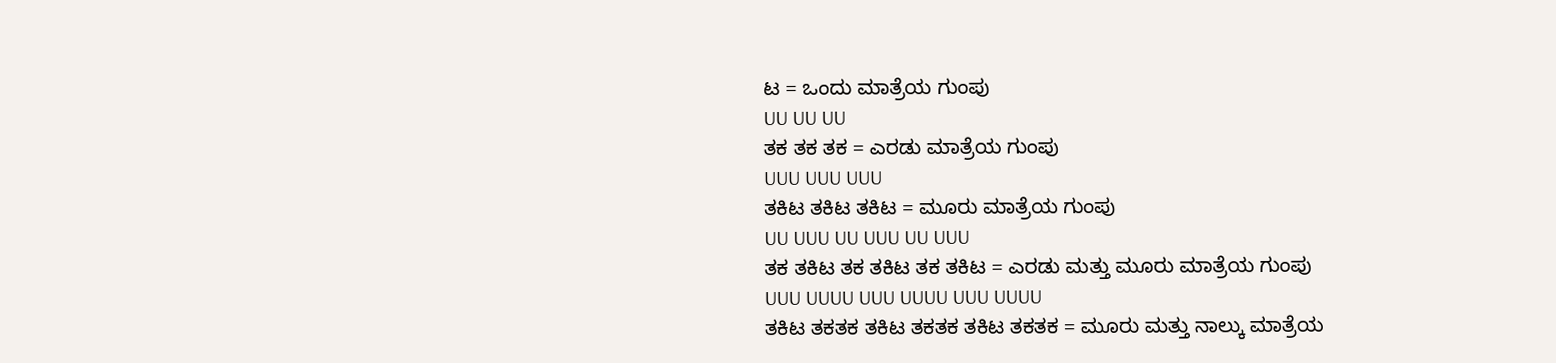ಟ = ಒಂದು ಮಾತ್ರೆಯ ಗುಂಪು
UU UU UU
ತಕ ತಕ ತಕ = ಎರಡು ಮಾತ್ರೆಯ ಗುಂಪು
UUU UUU UUU
ತಕಿಟ ತಕಿಟ ತಕಿಟ = ಮೂರು ಮಾತ್ರೆಯ ಗುಂಪು
UU UUU UU UUU UU UUU
ತಕ ತಕಿಟ ತಕ ತಕಿಟ ತಕ ತಕಿಟ = ಎರಡು ಮತ್ತು ಮೂರು ಮಾತ್ರೆಯ ಗುಂಪು
UUU UUUU UUU UUUU UUU UUUU
ತಕಿಟ ತಕತಕ ತಕಿಟ ತಕತಕ ತಕಿಟ ತಕತಕ = ಮೂರು ಮತ್ತು ನಾಲ್ಕು ಮಾತ್ರೆಯ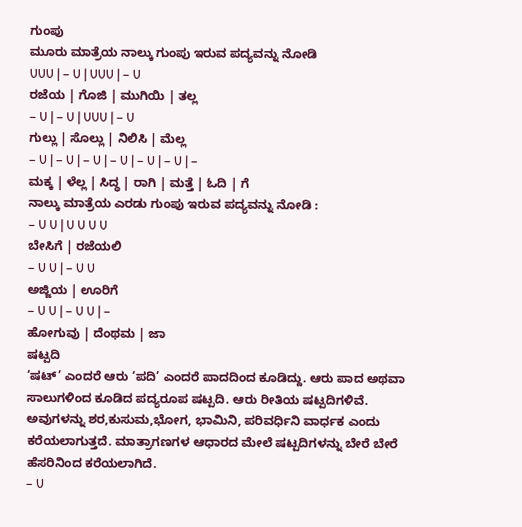ಗುಂಪು
ಮೂರು ಮಾತ್ರೆಯ ನಾಲ್ಕು ಗುಂಪು ಇರುವ ಪದ್ಯವನ್ನು ನೋಡಿ
UUU | – U | UUU | – U
ರಜೆಯ | ಗೊಜಿ | ಮುಗಿಯಿ | ತಲ್ಲ
– U | – U | UUU | – U
ಗುಲ್ಲು | ಸೊಲ್ಲು | ನಿಲಿಸಿ | ಮೆಲ್ಲ
– U | – U | – U | – U | – U | – U | –
ಮಕ್ಕ | ಳೆಲ್ಲ | ಸಿದ್ಧ | ರಾಗಿ | ಮತ್ತೆ | ಓದಿ | ಗೆ
ನಾಲ್ಕು ಮಾತ್ರೆಯ ಎರಡು ಗುಂಪು ಇರುವ ಪದ್ಯವನ್ನು ನೋಡಿ :
– U U | U U U U
ಬೇಸಿಗೆ | ರಜೆಯಲಿ
– U U | – U U
ಅಜ್ಜಿಯ | ಊರಿಗೆ
– U U | – U U | –
ಹೋಗುವು | ದೆಂಥಮ | ಜಾ
ಷಟ್ಪದಿ
‘ಷಟ್’ ಎಂದರೆ ಆರು ‘ಪದಿ’ ಎಂದರೆ ಪಾದದಿಂದ ಕೂಡಿದ್ದು. ಆರು ಪಾದ ಅಥವಾ ಸಾಲುಗಳಿಂದ ಕೂಡಿದ ಪದ್ಯರೂಪ ಷಟ್ಪದಿ. ಆರು ರೀತಿಯ ಷಟ್ಪದಿಗಳಿವೆ. ಅವುಗಳನ್ನು ಶರ,ಕುಸುಮ,ಭೋಗ, ಭಾಮಿನಿ, ಪರಿವರ್ಧಿನಿ ವಾರ್ಧಕ ಎಂದು ಕರೆಯಲಾಗುತ್ತದೆ. ಮಾತ್ರಾಗಣಗಳ ಆಧಾರದ ಮೇಲೆ ಷಟ್ಪದಿಗಳನ್ನು ಬೇರೆ ಬೇರೆ ಹೆಸರಿನಿಂದ ಕರೆಯಲಾಗಿದೆ.
– U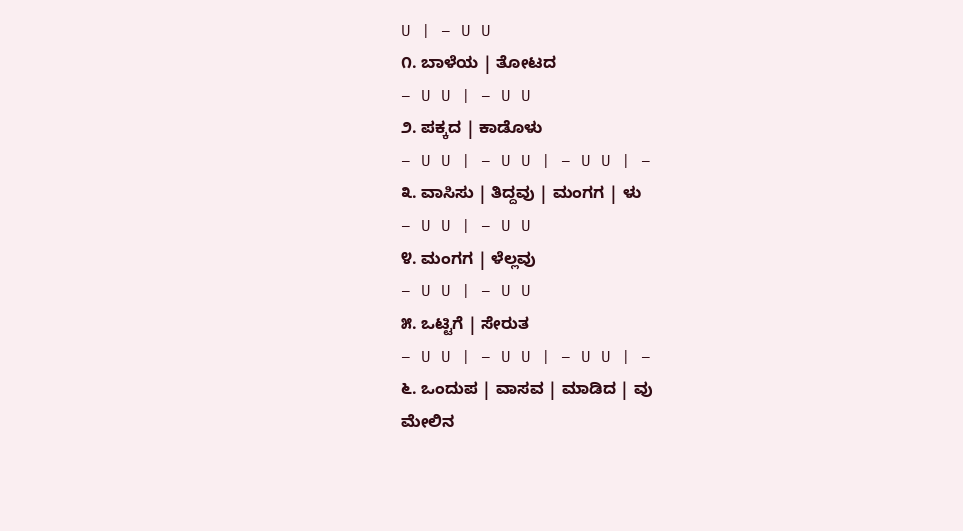U | – U U
೧. ಬಾಳೆಯ | ತೋಟದ
– U U | – U U
೨. ಪಕ್ಕದ | ಕಾಡೊಳು
– U U | – U U | – U U | –
೩. ವಾಸಿಸು | ತಿದ್ದವು | ಮಂಗಗ | ಳು
– U U | – U U
೪. ಮಂಗಗ | ಳೆಲ್ಲವು
– U U | – U U
೫. ಒಟ್ಟಿಗೆ | ಸೇರುತ
– U U | – U U | – U U | –
೬. ಒಂದುಪ | ವಾಸವ | ಮಾಡಿದ | ವು
ಮೇಲಿನ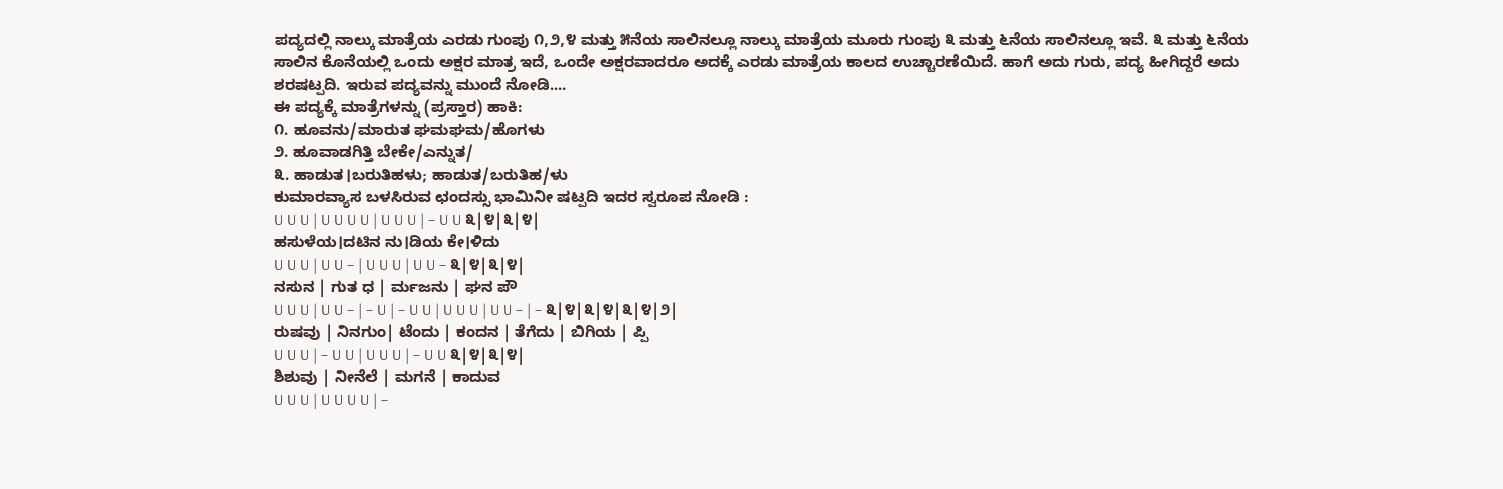ಪದ್ಯದಲ್ಲಿ ನಾಲ್ಕು ಮಾತ್ರೆಯ ಎರಡು ಗುಂಪು ೧,೨,೪ ಮತ್ತು ೫ನೆಯ ಸಾಲಿನಲ್ಲೂ ನಾಲ್ಕು ಮಾತ್ರೆಯ ಮೂರು ಗುಂಪು ೩ ಮತ್ತು ೬ನೆಯ ಸಾಲಿನಲ್ಲೂ ಇವೆ. ೩ ಮತ್ತು ೬ನೆಯ ಸಾಲಿನ ಕೊನೆಯಲ್ಲಿ ಒಂದು ಅಕ್ಷರ ಮಾತ್ರ ಇದೆ, ಒಂದೇ ಅಕ್ಷರವಾದರೂ ಅದಕ್ಕೆ ಎರಡು ಮಾತ್ರೆಯ ಕಾಲದ ಉಚ್ಚಾರಣೆಯಿದೆ. ಹಾಗೆ ಅದು ಗುರು, ಪದ್ಯ ಹೀಗಿದ್ದರೆ ಅದು ಶರಷಟ್ಪದಿ. ಇರುವ ಪದ್ಯವನ್ನು ಮುಂದೆ ನೋಡಿ....
ಈ ಪದ್ಯಕ್ಕೆ ಮಾತ್ರೆಗಳನ್ನು (ಪ್ರಸ್ತಾರ) ಹಾಕಿ:
೧. ಹೂವನು/ಮಾರುತ ಘಮಘಮ/ಹೊಗಳು
೨. ಹೂವಾಡಗಿತ್ತಿ ಬೇಕೇ/ಎನ್ನುತ/
೩. ಹಾಡುತ।ಬರುತಿಹಳು; ಹಾಡುತ/ಬರುತಿಹ/ಳು
ಕುಮಾರವ್ಯಾಸ ಬಳಸಿರುವ ಛಂದಸ್ಸು ಭಾಮಿನೀ ಷಟ್ಪದಿ ಇದರ ಸ್ವರೂಪ ನೋಡಿ :
U U U | U U U U | U U U | – U U ೩|೪|೩|೪|
ಹಸುಳೆಯ।ದಟಿನ ನು।ಡಿಯ ಕೇ।ಳಿದು
U U U | U U – | U U U | U U – ೩|೪|೩|೪|
ನಸುನ | ಗುತ ಧ | ರ್ಮಜನು | ಘನ ಪೌ
U U U | U U – | – U | – U U | U U U | U U – | – ೩|೪|೩|೪|೩|೪|೨|
ರುಷವು | ನಿನಗುಂ| ಟೆಂದು | ಕಂದನ | ತೆಗೆದು | ಬಿಗಿಯ | ಪ್ಪಿ
U U U | – U U | U U U | – U U ೩|೪|೩|೪|
ಶಿಶುವು | ನೀನೆಲೆ | ಮಗನೆ | ಕಾದುವ
U U U | U U U U | –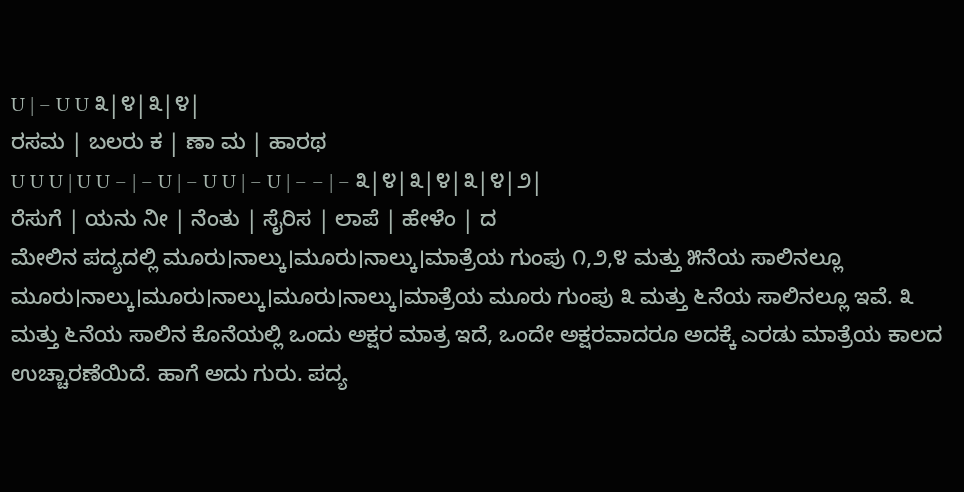U | – U U ೩|೪|೩|೪|
ರಸಮ | ಬಲರು ಕ | ಣಾ ಮ | ಹಾರಥ
U U U | U U – | – U | – U U | – U | – – | – ೩|೪|೩|೪|೩|೪|೨|
ರೆಸುಗೆ | ಯನು ನೀ | ನೆಂತು | ಸೈರಿಸ | ಲಾಪೆ | ಹೇಳೆಂ | ದ
ಮೇಲಿನ ಪದ್ಯದಲ್ಲಿ ಮೂರು।ನಾಲ್ಕು।ಮೂರು।ನಾಲ್ಕು।ಮಾತ್ರೆಯ ಗುಂಪು ೧,೨,೪ ಮತ್ತು ೫ನೆಯ ಸಾಲಿನಲ್ಲೂ ಮೂರು।ನಾಲ್ಕು।ಮೂರು।ನಾಲ್ಕು।ಮೂರು।ನಾಲ್ಕು।ಮಾತ್ರೆಯ ಮೂರು ಗುಂಪು ೩ ಮತ್ತು ೬ನೆಯ ಸಾಲಿನಲ್ಲೂ ಇವೆ. ೩ ಮತ್ತು ೬ನೆಯ ಸಾಲಿನ ಕೊನೆಯಲ್ಲಿ ಒಂದು ಅಕ್ಷರ ಮಾತ್ರ ಇದೆ, ಒಂದೇ ಅಕ್ಷರವಾದರೂ ಅದಕ್ಕೆ ಎರಡು ಮಾತ್ರೆಯ ಕಾಲದ ಉಚ್ಚಾರಣೆಯಿದೆ. ಹಾಗೆ ಅದು ಗುರು. ಪದ್ಯ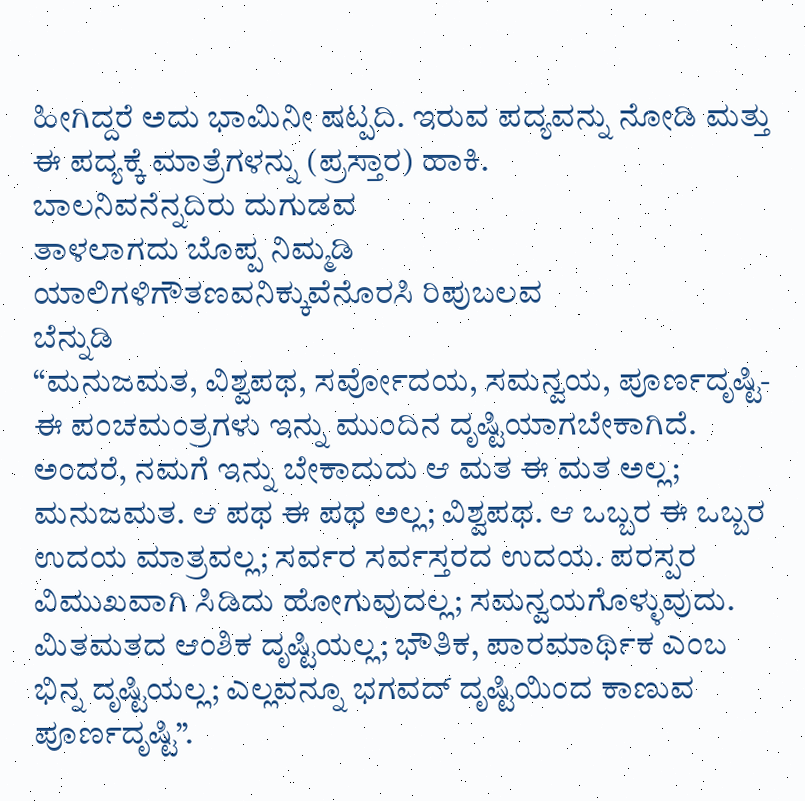ಹೀಗಿದ್ದರೆ ಅದು ಭಾಮಿನೀ ಷಟ್ಪದಿ. ಇರುವ ಪದ್ಯವನ್ನು ನೋಡಿ ಮತ್ತು ಈ ಪದ್ಯಕ್ಕೆ ಮಾತ್ರೆಗಳನ್ನು (ಪ್ರಸ್ತಾರ) ಹಾಕಿ.
ಬಾಲನಿವನೆನ್ನದಿರು ದುಗುಡವ
ತಾಳಲಾಗದು ಬೊಪ್ಪ ನಿಮ್ಮಡಿ
ಯಾಲಿಗಳಿಗೌತಣವನಿಕ್ಕುವೆನೊರಸಿ ರಿಪುಬಲವ
ಬೆನ್ನುಡಿ
“ಮನುಜಮತ, ವಿಶ್ವಪಥ, ಸರ್ವೋದಯ, ಸಮನ್ವಯ, ಪೂರ್ಣದೃಷ್ಟಿ-ಈ ಪಂಚಮಂತ್ರಗಳು ಇನ್ನು ಮುಂದಿನ ದೃಷ್ಟಿಯಾಗಬೇಕಾಗಿದೆ. ಅಂದರೆ, ನಮಗೆ ಇನ್ನು ಬೇಕಾದುದು ಆ ಮತ ಈ ಮತ ಅಲ್ಲ; ಮನುಜಮತ. ಆ ಪಥ ಈ ಪಥ ಅಲ್ಲ; ವಿಶ್ವಪಥ. ಆ ಒಬ್ಬರ ಈ ಒಬ್ಬರ ಉದಯ ಮಾತ್ರವಲ್ಲ; ಸರ್ವರ ಸರ್ವಸ್ತರದ ಉದಯ. ಪರಸ್ಪರ ವಿಮುಖವಾಗಿ ಸಿಡಿದು ಹೋಗುವುದಲ್ಲ; ಸಮನ್ವಯಗೊಳ್ಳುವುದು. ಮಿತಮತದ ಆಂಶಿಕ ದೃಷ್ಟಿಯಲ್ಲ; ಭೌತಿಕ, ಪಾರಮಾರ್ಥಿಕ ಎಂಬ ಭಿನ್ನ ದೃಷ್ಟಿಯಲ್ಲ; ಎಲ್ಲವನ್ನೂ ಭಗವದ್ ದೃಷ್ಟಿಯಿಂದ ಕಾಣುವ ಪೂರ್ಣದೃಷ್ಟಿ”.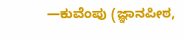—ಕುವೆಂಪು (ಜ್ಞಾನಪೀಠ,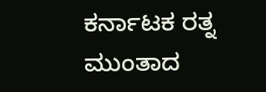ಕರ್ನಾಟಕ ರತ್ನ ಮುಂತಾದ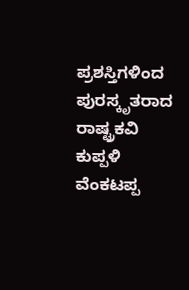ಪ್ರಶಸ್ತಿಗಳಿಂದ ಪುರಸ್ಕೃತರಾದ ರಾಷ್ಟ್ರಕವಿ ಕುಪ್ಪಳಿ ವೆಂಕಟಪ್ಪ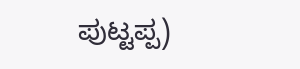ಪುಟ್ಟಪ್ಪ)